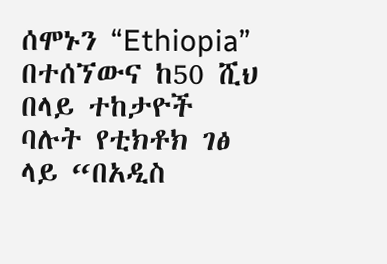ሰሞኑን “Ethiopia” በተሰኘውና ከ50 ሺህ በላይ ተከታዮች ባሉት የቲክቶክ ገፅ ላይ “በአዲስ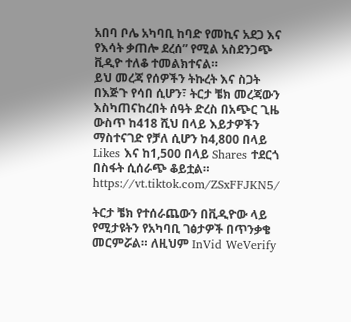አበባ ቦሌ አካባቢ ከባድ የመኪና አደጋ እና የእሳት ቃጠሎ ደረሰ” የሚል አስደንጋጭ ቪዲዮ ተለቆ ተመልክተናል።
ይህ መረጃ የሰዎችን ትኩረት እና ስጋት በእጅጉ የሳበ ሲሆን፣ ትርታ ቼክ መረጃውን እስካጠናከረበት ሰዓት ድረስ በአጭር ጊዜ ውስጥ ከ418 ሺህ በላይ እይታዎችን ማስተናገድ የቻለ ሲሆን ከ4,800 በላይ Likes እና ከ1,500 በላይ Shares ተደርጎ በስፋት ሲሰራጭ ቆይቷል።
https://vt.tiktok.com/ZSxFFJKN5/

ትርታ ቼክ የተሰራጨውን በቪዲዮው ላይ የሚታዩትን የአካባቢ ገፅታዎች በጥንቃቄ መርምሯል። ለዚህም InVid WeVerify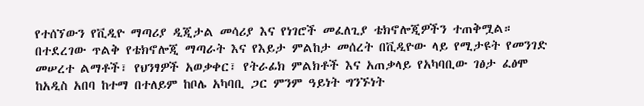የተሰኘውን የቪዲዮ ማጣሪያ ዲጂታል መሳሪያ እና የነገሮች መፈለጊያ ቴክኖሎጂዎችን ተጠቅሟል።
በተደረገው ጥልቅ የቴክኖሎጂ ማጣራት እና የእይታ ምልከታ መሰረት በቪዲዮው ላይ የሚታዩት የመንገድ መሠረተ ልማቶች፣ የህንፃዎች አወቃቀር፣ የትራፊክ ምልክቶች እና አጠቃላይ የአካባቢው ገፅታ ፈፅሞ ከአዲስ አበባ ከተማ በተለይም ከቦሌ አካባቢ ጋር ምንም ዓይነት ግንኙነት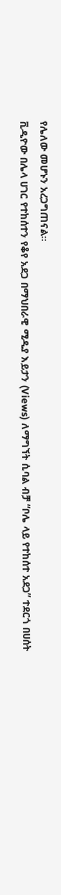የሌለው መሆኑን አረጋግጠናል።
ቪዲዮው በሌላ ሀገር የተከሰተን የቆየ አደጋ በማህበራዊ ሚዲያ እይታን (Views) ለማግኘት ሲባል ብቻ “ቦሌ ላይ የተከሰተ አደጋ” ተደርጎ በሀሰት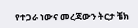የተጋራ ነውና መረጃውን ትርታ ቼክ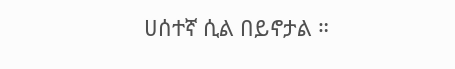ሀሰተኛ ሲል በይኖታል ።